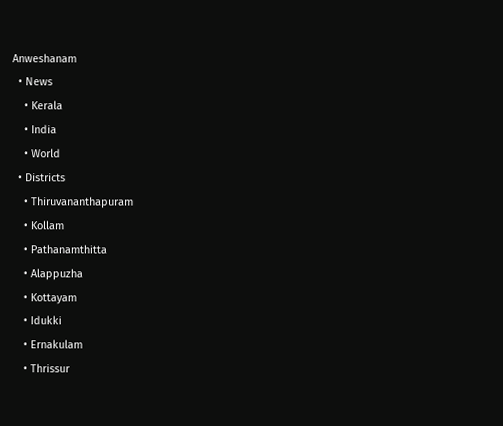Anweshanam
  • News
    • Kerala
    • India
    • World
  • Districts
    • Thiruvananthapuram
    • Kollam
    • Pathanamthitta
    • Alappuzha
    • Kottayam
    • Idukki
    • Ernakulam
    • Thrissur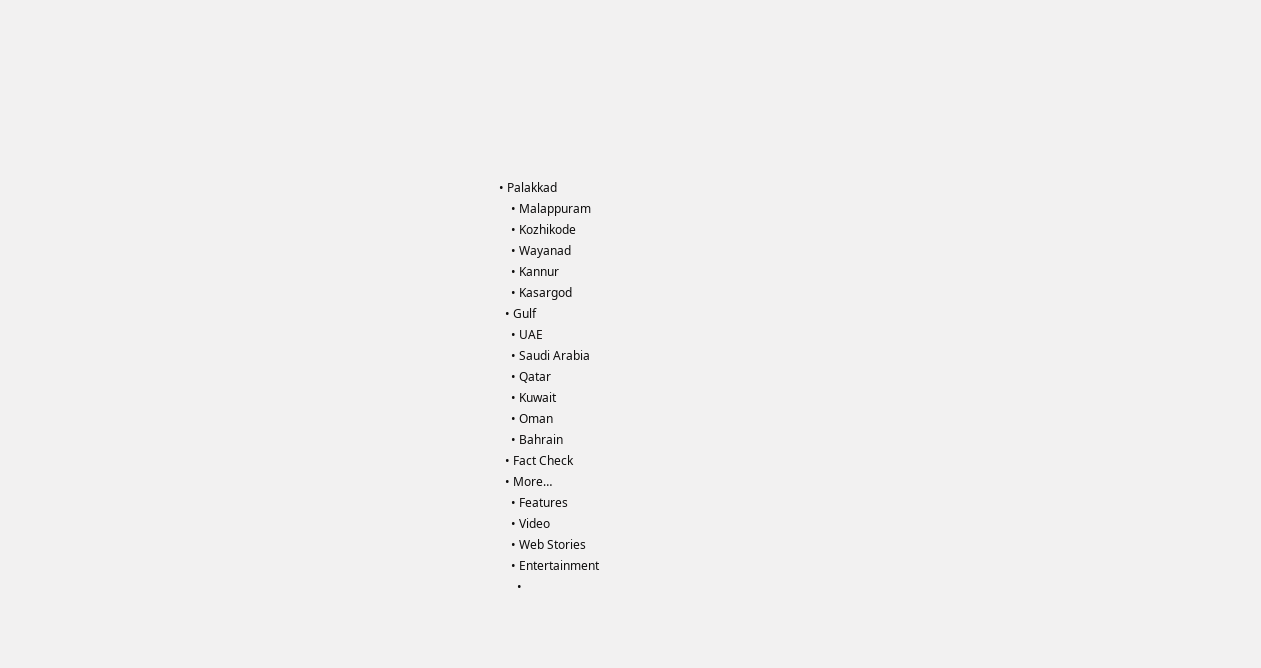• Palakkad
    • Malappuram
    • Kozhikode
    • Wayanad
    • Kannur
    • Kasargod
  • Gulf
    • UAE
    • Saudi Arabia
    • Qatar
    • Kuwait
    • Oman
    • Bahrain
  • Fact Check
  • More…
    • Features
    • Video
    • Web Stories
    • Entertainment
      •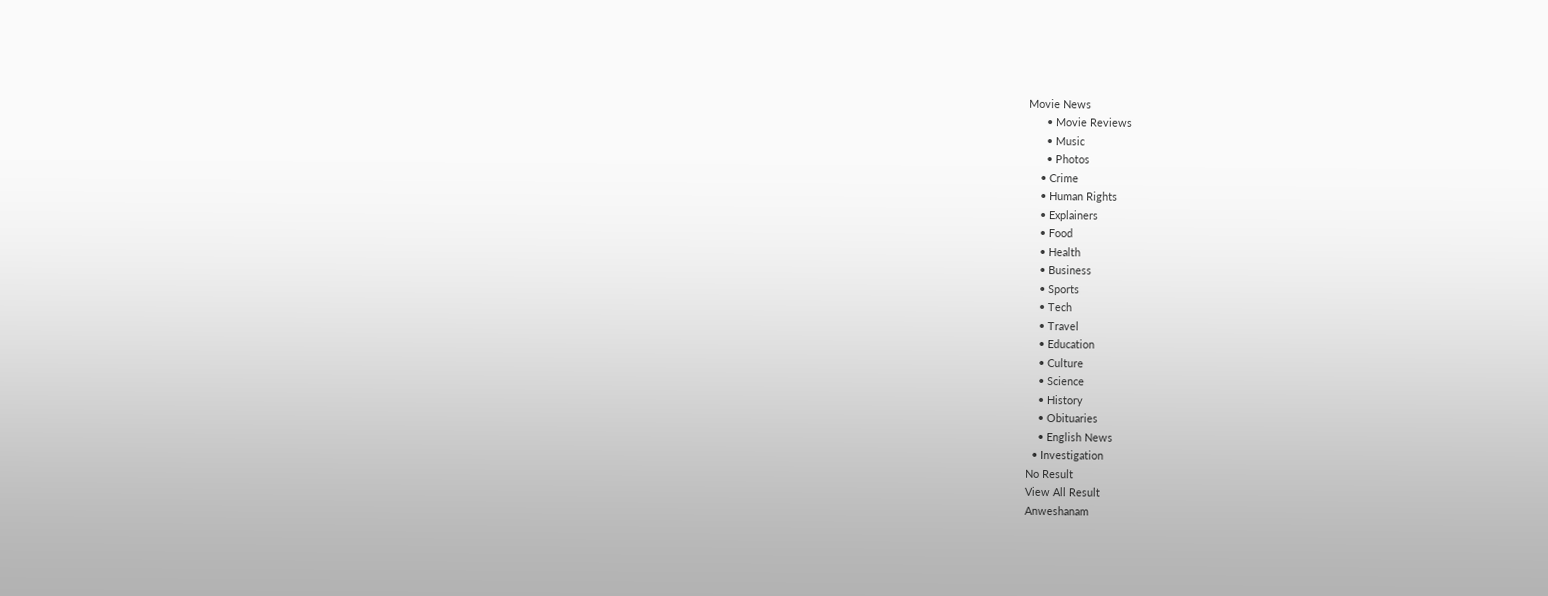Movie News
      • Movie Reviews
      • Music
      • Photos
    • Crime
    • Human Rights
    • Explainers
    • Food
    • Health
    • Business
    • Sports
    • Tech
    • Travel
    • Education
    • Culture
    • Science
    • History
    • Obituaries
    • English News
  • Investigation
No Result
View All Result
Anweshanam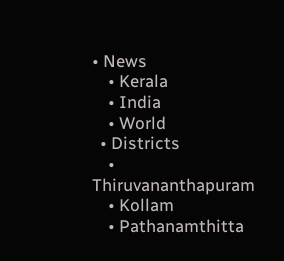• News
    • Kerala
    • India
    • World
  • Districts
    • Thiruvananthapuram
    • Kollam
    • Pathanamthitta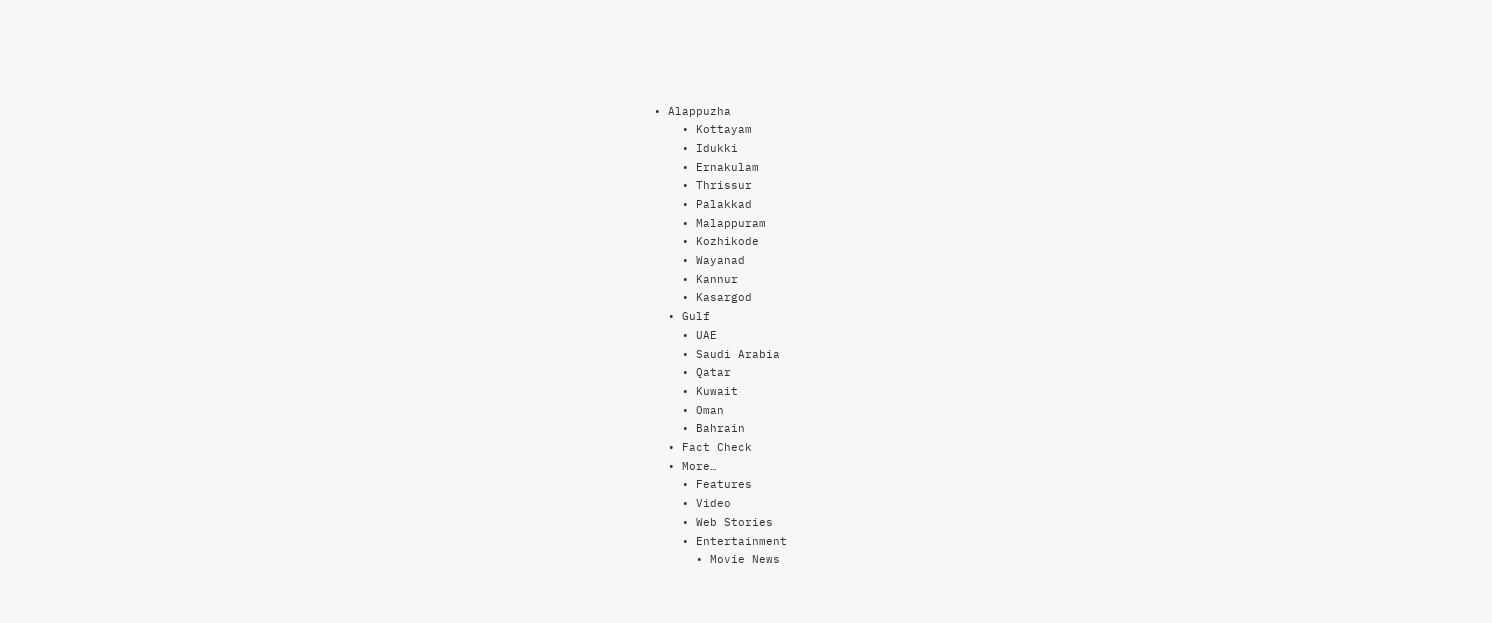• Alappuzha
    • Kottayam
    • Idukki
    • Ernakulam
    • Thrissur
    • Palakkad
    • Malappuram
    • Kozhikode
    • Wayanad
    • Kannur
    • Kasargod
  • Gulf
    • UAE
    • Saudi Arabia
    • Qatar
    • Kuwait
    • Oman
    • Bahrain
  • Fact Check
  • More…
    • Features
    • Video
    • Web Stories
    • Entertainment
      • Movie News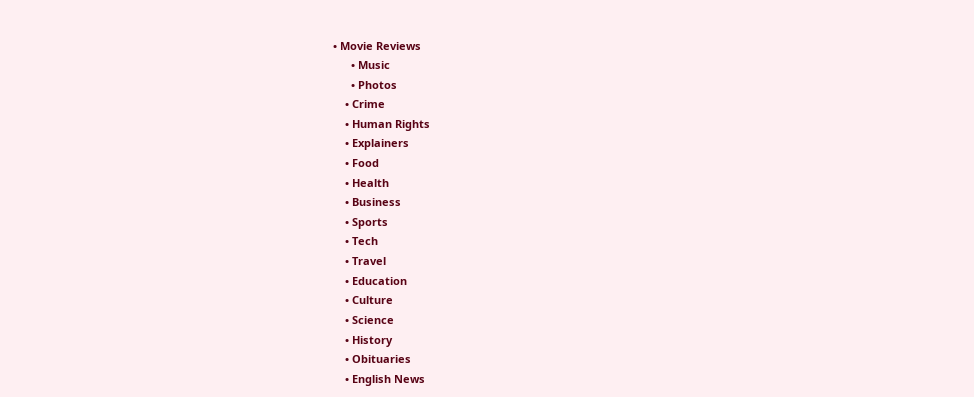• Movie Reviews
      • Music
      • Photos
    • Crime
    • Human Rights
    • Explainers
    • Food
    • Health
    • Business
    • Sports
    • Tech
    • Travel
    • Education
    • Culture
    • Science
    • History
    • Obituaries
    • English News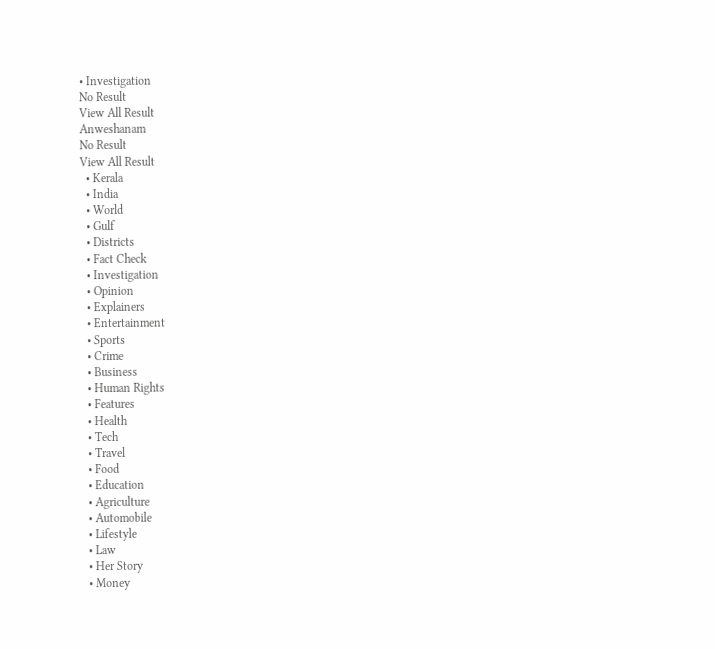• Investigation
No Result
View All Result
Anweshanam
No Result
View All Result
  • Kerala
  • India
  • World
  • Gulf
  • Districts
  • Fact Check
  • Investigation
  • Opinion
  • Explainers
  • Entertainment
  • Sports
  • Crime
  • Business
  • Human Rights
  • Features
  • Health
  • Tech
  • Travel
  • Food
  • Education
  • Agriculture
  • Automobile
  • Lifestyle
  • Law
  • Her Story
  • Money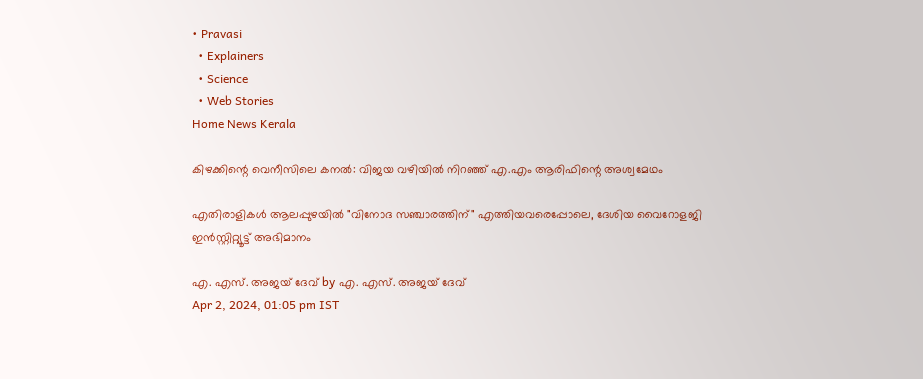• Pravasi
  • Explainers
  • Science
  • Web Stories
Home News Kerala

കിഴക്കിന്റെ വെനീസിലെ കനല്‍: വിജയ വഴിയില്‍ നിറഞ്ഞ് എ.എം ആരിഫിന്റെ അശ്വമേഥം

എതിരാളികള്‍ ആലപ്പുഴയില്‍ "വിനോദ സഞ്ചാരത്തിന്" എത്തിയവരെപ്പോലെ, ദേശിയ വൈറോളജി ഇന്‍സ്റ്റിറ്റ്യൂട്ട് അഭിമാനം

എ. എസ്. അജയ് ദേവ് by എ. എസ്. അജയ് ദേവ്
Apr 2, 2024, 01:05 pm IST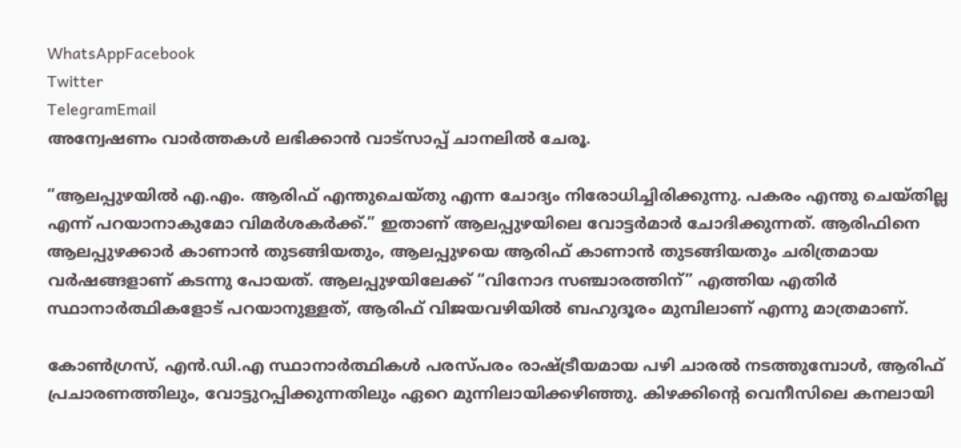WhatsAppFacebook
Twitter
TelegramEmail
അന്വേഷണം വാർത്തകൾ ലഭിക്കാന്‍ വാട്സാപ്പ് ചാനലില്‍ ചേരൂ.

“ആലപ്പുഴയില്‍ എ.എം. ആരിഫ് എന്തുചെയ്തു എന്ന ചോദ്യം നിരോധിച്ചിരിക്കുന്നു. പകരം എന്തു ചെയ്തില്ല എന്ന് പറയാനാകുമോ വിമര്‍ശകര്‍ക്ക്.” ഇതാണ് ആലപ്പുഴയിലെ വോട്ടര്‍മാര്‍ ചോദിക്കുന്നത്. ആരിഫിനെ ആലപ്പുഴക്കാര്‍ കാണാന്‍ തുടങ്ങിയതും, ആലപ്പുഴയെ ആരിഫ് കാണാന്‍ തുടങ്ങിയതും ചരിത്രമായ വര്‍ഷങ്ങളാണ് കടന്നു പോയത്. ആലപ്പുഴയിലേക്ക് “വിനോദ സഞ്ചാരത്തിന്” എത്തിയ എതിര്‍ സ്ഥാനാര്‍ത്ഥികളോട് പറയാനുള്ളത്, ആരിഫ് വിജയവഴിയില്‍ ബഹുദൂരം മുമ്പിലാണ് എന്നു മാത്രമാണ്.

കോണ്‍ഗ്രസ്, എന്‍.ഡി.എ സ്ഥാനാര്‍ത്ഥികള്‍ പരസ്പരം രാഷ്ട്രീയമായ പഴി ചാരല്‍ നടത്തുമ്പോള്‍, ആരിഫ് പ്രചാരണത്തിലും, വോട്ടുറപ്പിക്കുന്നതിലും ഏറെ മുന്നിലായിക്കഴിഞ്ഞു. കിഴക്കിന്റെ വെനീസിലെ കനലായി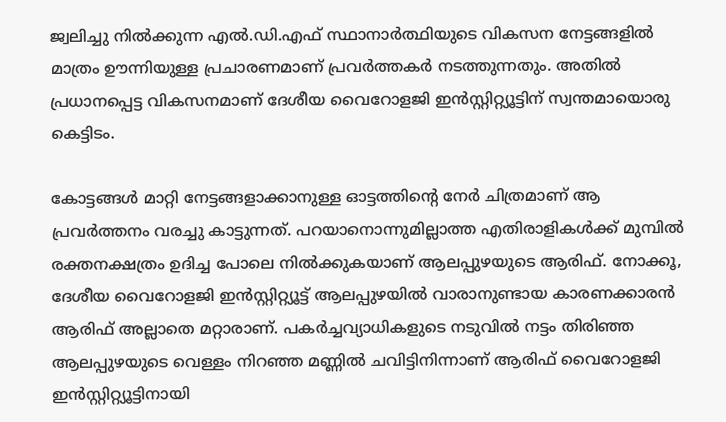ജ്വലിച്ചു നില്‍ക്കുന്ന എല്‍.ഡി.എഫ് സ്ഥാനാര്‍ത്ഥിയുടെ വികസന നേട്ടങ്ങളില്‍ മാത്രം ഊന്നിയുള്ള പ്രചാരണമാണ് പ്രവര്‍ത്തകര്‍ നടത്തുന്നതും. അതില്‍ പ്രധാനപ്പെട്ട വികസനമാണ് ദേശീയ വൈറോളജി ഇന്‍സ്റ്റിറ്റ്യൂട്ടിന് സ്വന്തമായൊരു കെട്ടിടം.

കോട്ടങ്ങള്‍ മാറ്റി നേട്ടങ്ങളാക്കാനുള്ള ഓട്ടത്തിന്റെ നേര്‍ ചിത്രമാണ് ആ പ്രവര്‍ത്തനം വരച്ചു കാട്ടുന്നത്. പറയാനൊന്നുമില്ലാത്ത എതിരാളികള്‍ക്ക് മുമ്പില്‍ രക്തനക്ഷത്രം ഉദിച്ച പോലെ നില്‍ക്കുകയാണ് ആലപ്പുഴയുടെ ആരിഫ്. നോക്കൂ, ദേശീയ വൈറോളജി ഇന്‍സ്റ്റിറ്റ്യൂട്ട് ആലപ്പുഴയില്‍ വാരാനുണ്ടായ കാരണക്കാരന്‍ ആരിഫ് അല്ലാതെ മറ്റാരാണ്. പകര്‍ച്ചവ്യാധികളുടെ നടുവില്‍ നട്ടം തിരിഞ്ഞ ആലപ്പുഴയുടെ വെള്ളം നിറഞ്ഞ മണ്ണില്‍ ചവിട്ടിനിന്നാണ് ആരിഫ് വൈറോളജി ഇന്‍സ്റ്റിറ്റ്യൂട്ടിനായി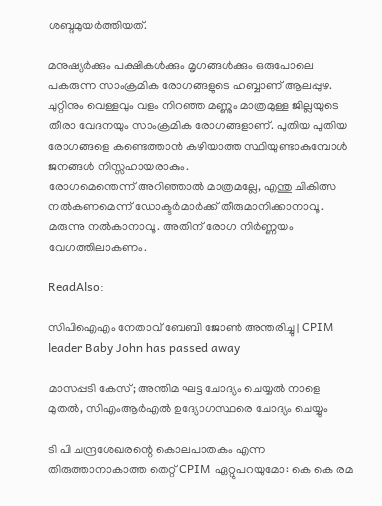ശബ്ദമുയര്‍ത്തിയത്.

മനുഷ്യര്‍ക്കും പക്ഷികള്‍ക്കും മൃഗങ്ങള്‍ക്കും ഒരുപോലെ പകരുന്ന സാംക്രമിക രോഗങ്ങളുടെ ഹബ്ബാണ് ആലപ്പുഴ. ചുറ്റിനും വെള്ളവും വളം നിറഞ്ഞ മണ്ണും മാത്രമുള്ള ജില്ലയുടെ തീരാ വേദനയും സാംക്രമിക രോഗങ്ങളാണ്. പുതിയ പുതിയ രോഗങ്ങളെ കണ്ടെത്താന്‍ കഴിയാത്ത സ്ഥിയുണ്ടാകുമ്പോള്‍ ജനങ്ങള്‍ നിസ്സഹായരാകും.
രോഗമെന്തെന്ന് അറിഞ്ഞാല്‍ മാത്രമല്ലേ, എന്തു ചികിത്സ നല്‍കണമെന്ന് ഡോക്ടര്‍മാര്‍ക്ക് തീരുമാനിക്കാനാവൂ. മരുന്നു നല്‍കാനാവൂ. അതിന് രോഗ നിര്‍ണ്ണയം വേഗത്തിലാകണം.

ReadAlso:

സിപിഐഎം നേതാവ് ബേബി ജോണ്‍ അന്തരിച്ചു | CPIM leader Baby John has passed away

മാസപ്പടി കേസ്; അന്തിമ ഘട്ട ചോദ്യം ചെയ്യൽ നാളെ മുതൽ, സിഎംആർഎൽ ഉദ്യോഗസ്ഥരെ ചോദ്യം ചെയ്യും

ടി പി ചന്ദ്രശേഖരന്റെ കൊലപാതകം എന്ന തിരുത്താനാകാത്ത തെറ്റ് CPIM ഏറ്റുപറയുമോ: കെ കെ രമ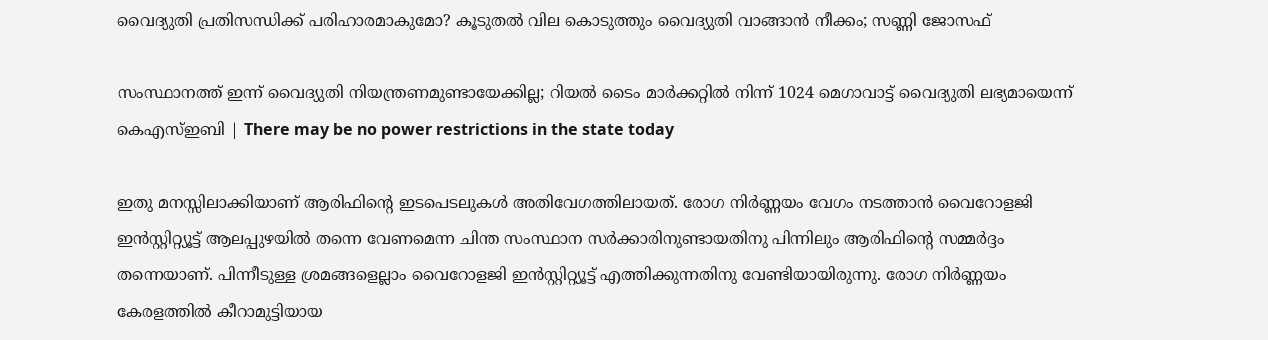വൈദ്യുതി പ്രതിസന്ധിക്ക് പരിഹാരമാകുമോ? കൂടുതൽ വില കൊടുത്തും വൈദ്യുതി വാങ്ങാൻ നീക്കം; സണ്ണി ജോസഫ്

സംസ്ഥാനത്ത് ഇന്ന് വൈദ്യുതി നിയന്ത്രണമുണ്ടായേക്കില്ല; റിയല്‍ ടൈം മാര്‍ക്കറ്റില്‍ നിന്ന് 1024 മെഗാവാട്ട് വൈദ്യുതി ലഭ്യമായെന്ന് കെഎസ്ഇബി | There may be no power restrictions in the state today

ഇതു മനസ്സിലാക്കിയാണ് ആരിഫിന്റെ ഇടപെടലുകള്‍ അതിവേഗത്തിലായത്. രോഗ നിര്‍ണ്ണയം വേഗം നടത്താന്‍ വൈറോളജി ഇന്‍സ്റ്റിറ്റ്യൂട്ട് ആലപ്പുഴയില്‍ തന്നെ വേണമെന്ന ചിന്ത സംസ്ഥാന സര്‍ക്കാരിനുണ്ടായതിനു പിന്നിലും ആരിഫിന്റെ സമ്മര്‍ദ്ദം തന്നെയാണ്. പിന്നീടുള്ള ശ്രമങ്ങളെല്ലാം വൈറോളജി ഇന്‍സ്റ്റിറ്റ്യൂട്ട് എത്തിക്കുന്നതിനു വേണ്ടിയായിരുന്നു. രോഗ നിര്‍ണ്ണയം കേരളത്തില്‍ കീറാമുട്ടിയായ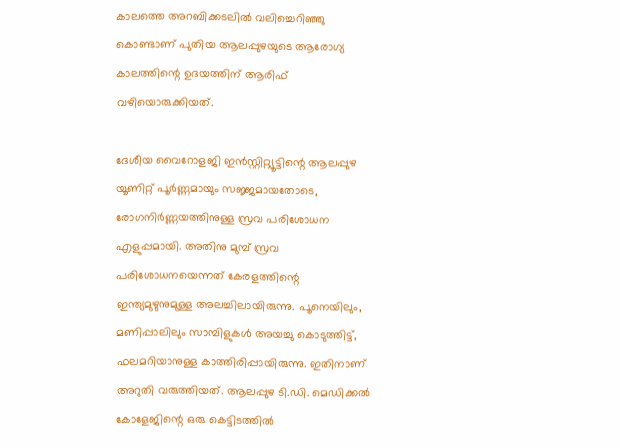കാലത്തെ അറബിക്കടലില്‍ വലിച്ചെറിഞ്ഞു കൊണ്ടാണ് പുതിയ ആലപ്പുഴയുടെ ആരോഗ്യ കാലത്തിന്റെ ഉദയത്തിന് ആരിഫ് വഴിയൊരുക്കിയത്.

ദേശീയ വൈറോളജി ഇന്‍സ്റ്റിറ്റ്യൂട്ടിന്റെ ആലപ്പുഴ യൂണിറ്റ് പൂര്‍ണ്ണമായും സജ്ജമായതോടെ, രോഗനിര്‍ണ്ണയത്തിനുള്ള സ്രവ പരിശോധന എളുപ്പമായി. അതിനു മുമ്പ് സ്രവ പരിശോധനയെന്നത് കേരളത്തിന്റെ ഇന്ത്യമുഴുനുമുള്ള അലച്ചിലായിരുന്നു. പൂനെയിലും, മണിപ്പാലിലും സാമ്പിളുകള്‍ അയച്ചു കൊടുത്തിട്ട്, ഫലമറിയാനുള്ള കാത്തിരിപ്പായിരുന്നു. ഇതിനാണ് അറുതി വരുത്തിയത്. ആലപ്പുഴ ടി.ഡി. മെഡിക്കല്‍ കോളേജിന്റെ ഒരു കെട്ടിടത്തില്‍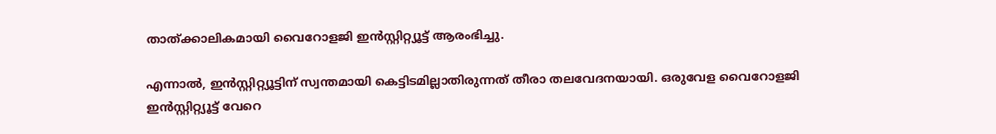താത്ക്കാലികമായി വൈറോളജി ഇന്‍സ്റ്റിറ്റ്യൂട്ട് ആരംഭിച്ചു.

എന്നാല്‍, ഇന്‍സ്റ്റിറ്റ്യൂട്ടിന് സ്വന്തമായി കെട്ടിടമില്ലാതിരുന്നത് തീരാ തലവേദനയായി. ഒരുവേള വൈറോളജി ഇന്‍സ്റ്റിറ്റ്യൂട്ട് വേറെ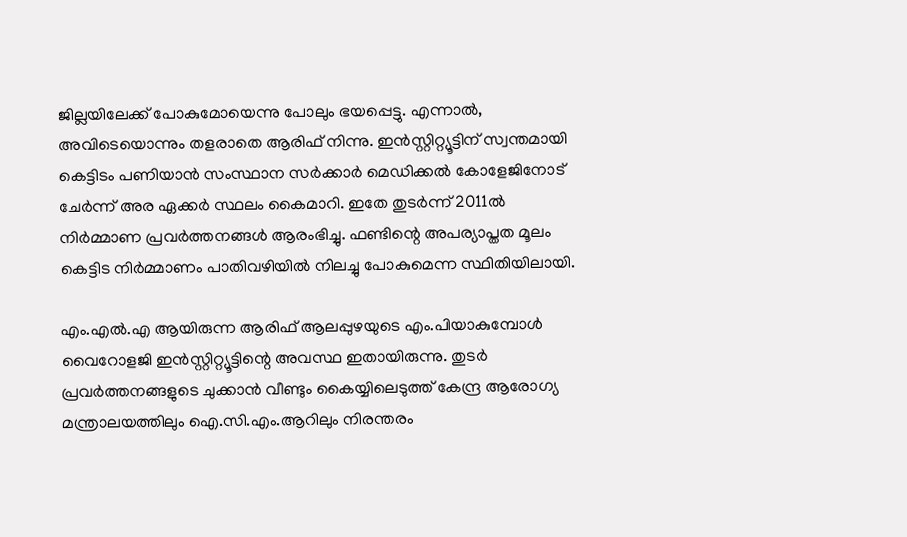ജില്ലയിലേക്ക് പോകുമോയെന്നു പോലും ഭയപ്പെട്ടു. എന്നാല്‍, അവിടെയൊന്നും തളരാതെ ആരിഫ് നിന്നു. ഇന്‍സ്റ്റിറ്റ്യൂട്ടിന് സ്വന്തമായി കെട്ടിടം പണിയാന്‍ സംസ്ഥാന സര്‍ക്കാര്‍ മെഡിക്കല്‍ കോളേജിനോട് ചേര്‍ന്ന് അര ഏക്കര്‍ സ്ഥലം കൈമാറി. ഇതേ തുടര്‍ന്ന് 2011ല്‍ നിര്‍മ്മാണ പ്രവര്‍ത്തനങ്ങള്‍ ആരംഭിച്ചു. ഫണ്ടിന്റെ അപര്യാപ്തത മൂലം കെട്ടിട നിര്‍മ്മാണം പാതിവഴിയില്‍ നിലച്ചു പോകുമെന്ന സ്ഥിതിയിലായി.

എം.എല്‍.എ ആയിരുന്ന ആരിഫ് ആലപ്പുഴയുടെ എം.പിയാകുമ്പോള്‍ വൈറോളജി ഇന്‍സ്റ്റിറ്റ്യൂട്ടിന്റെ അവസ്ഥ ഇതായിരുന്നു. തുടര്‍ പ്രവര്‍ത്തനങ്ങളുടെ ചുക്കാന്‍ വീണ്ടും കൈയ്യിലെടുത്ത് കേന്ദ്ര ആരോഗ്യ മന്ത്രാലയത്തിലും ഐ.സി.എം.ആറിലും നിരന്തരം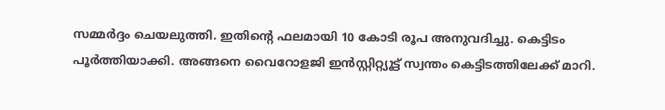സമ്മര്‍ദ്ദം ചെയലുത്തി. ഇതിന്റെ ഫലമായി 10 കോടി രൂപ അനുവദിച്ചു. കെട്ടിടം പൂര്‍ത്തിയാക്കി. അങ്ങനെ വൈറോളജി ഇന്‍സ്റ്റിറ്റ്യൂട്ട് സ്വന്തം കെട്ടിടത്തിലേക്ക് മാറി.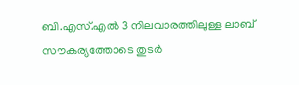ബി.എസ്.എല്‍ 3 നിലവാരത്തിലുള്ള ലാബ് സൗകര്യത്തോടെ തുടര്‍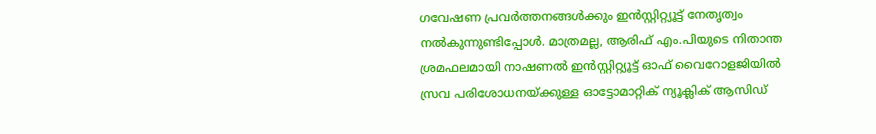ഗവേഷണ പ്രവര്‍ത്തനങ്ങള്‍ക്കും ഇന്‍സ്റ്റിറ്റ്യൂട്ട് നേതൃത്വം നല്‍കുന്നുണ്ടിപ്പോള്‍. മാത്രമല്ല, ആരിഫ് എം.പിയുടെ നിതാന്ത ശ്രമഫലമായി നാഷണല്‍ ഇന്‍സ്റ്റിറ്റ്യൂട്ട് ഓഫ് വൈറോളജിയില്‍ സ്രവ പരിശോധനയ്ക്കുള്ള ഓട്ടോമാറ്റിക് ന്യൂക്ലിക് ആസിഡ്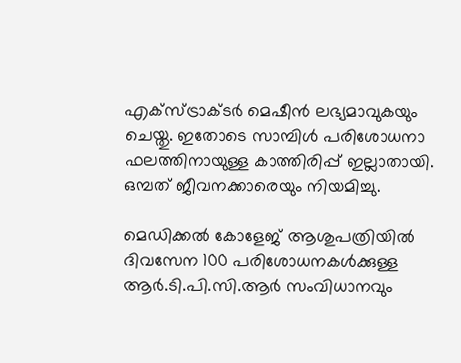എക്‌സ്ട്രാക്ടര്‍ മെഷീന്‍ ലഭ്യമാവുകയും ചെയ്തു. ഇതോടെ സാമ്പിള്‍ പരിശോധനാ ഫലത്തിനായുള്ള കാത്തിരിപ്പ് ഇല്ലാതായി. ഒമ്പത് ജീവനക്കാരെയും നിയമിച്ചു.

മെഡിക്കല്‍ കോളേജ് ആശുപത്രിയില്‍ ദിവസേന 100 പരിശോധനകള്‍ക്കുള്ള ആര്‍.ടി.പി.സി.ആര്‍ സംവിധാനവും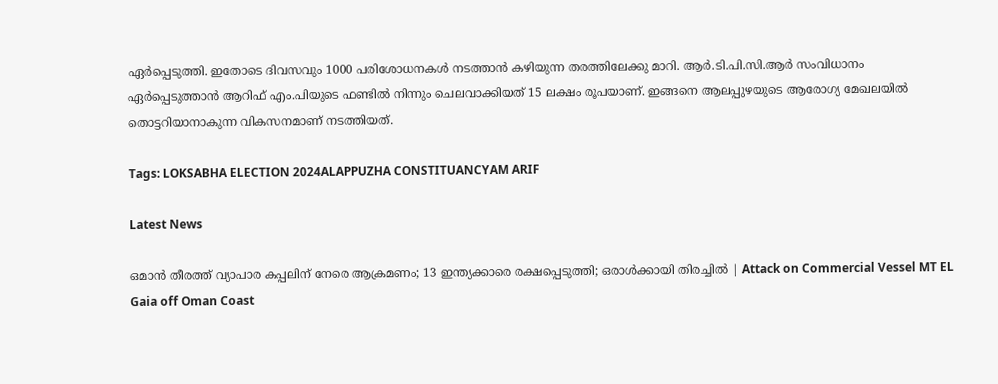ഏര്‍പ്പെടുത്തി. ഇതോടെ ദിവസവും 1000 പരിശോധനകള്‍ നടത്താന്‍ കഴിയുന്ന തരത്തിലേക്കു മാറി. ആര്‍.ടി.പി.സി.ആര്‍ സംവിധാനം ഏര്‍പ്പെടുത്താന്‍ ആറിഫ് എം.പിയുടെ ഫണ്ടില്‍ നിന്നും ചെലവാക്കിയത് 15 ലക്ഷം രൂപയാണ്. ഇങ്ങനെ ആലപ്പുഴയുടെ ആരോഗ്യ മേഖലയില്‍ തൊട്ടറിയാനാകുന്ന വികസനമാണ് നടത്തിയത്.

Tags: LOKSABHA ELECTION 2024ALAPPUZHA CONSTITUANCYAM ARIF

Latest News

ഒമാന്‍ തീരത്ത് വ്യാപാര കപ്പലിന് നേരെ ആക്രമണം; 13 ഇന്ത്യക്കാരെ രക്ഷപ്പെടുത്തി; ഒരാള്‍ക്കായി തിരച്ചില്‍ | Attack on Commercial Vessel MT EL Gaia off Oman Coast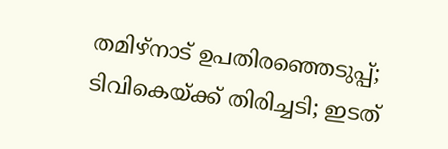തമിഴ്‌നാട് ഉപതിരഞ്ഞെടുപ്പ്; ടിവികെയ്ക്ക് തിരിച്ചടി; ഇടത്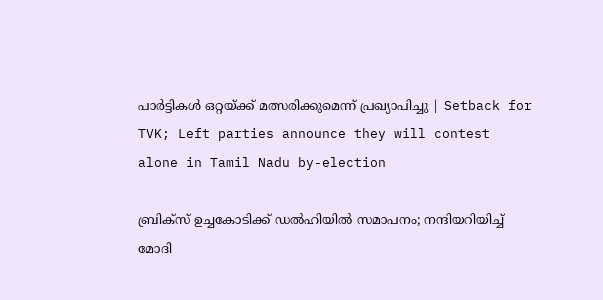പാര്‍ട്ടികള്‍ ഒറ്റയ്ക്ക് മത്സരിക്കുമെന്ന് പ്രഖ്യാപിച്ചു | Setback for TVK; Left parties announce they will contest alone in Tamil Nadu by-election

ബ്രിക്‌സ് ഉച്ചകോടിക്ക് ഡൽഹിയിൽ സമാപനം; നന്ദിയറിയിച്ച് മോദി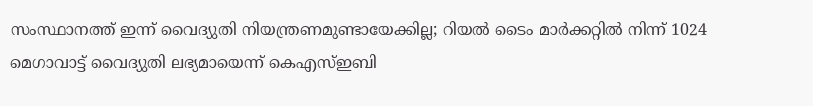സംസ്ഥാനത്ത് ഇന്ന് വൈദ്യുതി നിയന്ത്രണമുണ്ടായേക്കില്ല; റിയല്‍ ടൈം മാര്‍ക്കറ്റില്‍ നിന്ന് 1024 മെഗാവാട്ട് വൈദ്യുതി ലഭ്യമായെന്ന് കെഎസ്ഇബി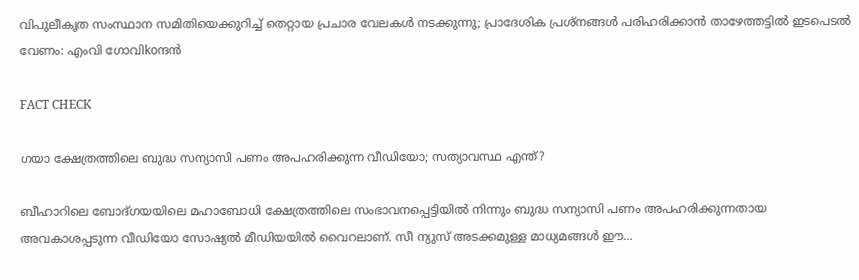വിപുലീകൃത സംസ്ഥാന സമിതിയെക്കുറിച്ച് തെറ്റായ പ്രചാര വേലകൾ നടക്കുന്നു; പ്രാദേശിക പ്രശ്നങ്ങൾ പരിഹരിക്കാൻ താഴേത്തട്ടിൽ ഇടപെടൽ വേണം: എംവി ഗോവിkoന്ദൻ

FACT CHECK

ഗയാ ക്ഷേത്രത്തിലെ ബുദ്ധ സന്യാസി പണം അപഹരിക്കുന്ന വീഡിയോ; സത്യാവസ്ഥ എന്ത്?

ബീഹാറിലെ ബോദ്ഗയയിലെ മഹാബോധി ക്ഷേത്രത്തിലെ സംഭാവനപ്പെട്ടിയില്‍ നിന്നും ബുദ്ധ സന്യാസി പണം അപഹരിക്കുന്നതായ അവകാശപ്പടുന്ന വീഡിയോ സോഷ്യല്‍ മീഡിയയില്‍ വൈറലാണ്. സീ ന്യുസ് അടക്കമുള്ള മാധ്യമങ്ങള്‍ ഈ...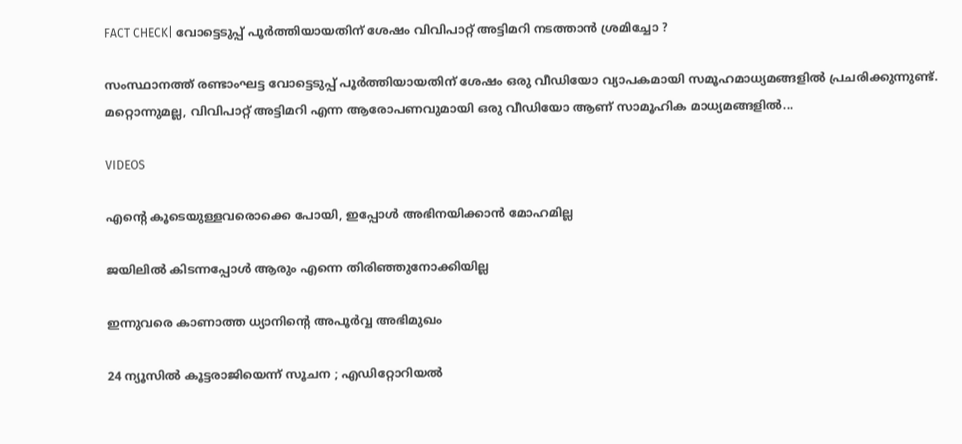FACT CHECK| വോട്ടെടുപ്പ് പൂർത്തിയായതിന് ശേഷം വിവിപാറ്റ് അട്ടിമറി നടത്താൻ ശ്രമിച്ചോ ?

സംസ്ഥാനത്ത് രണ്ടാംഘട്ട വോട്ടെടുപ്പ് പൂർത്തിയായതിന് ശേഷം ഒരു വീഡിയോ വ്യാപകമായി സമൂഹമാധ്യമങ്ങളിൽ പ്രചരിക്കുന്നുണ്ട്. മറ്റൊന്നുമല്ല, വിവിപാറ്റ് അട്ടിമറി എന്ന ആരോപണവുമായി ഒരു വീഡിയോ ആണ് സാമൂഹിക മാധ്യമങ്ങളിൽ...

VIDEOS

എന്റെ കൂടെയുള്ളവരൊക്കെ പോയി, ഇപ്പോൾ അഭിനയിക്കാൻ മോഹമില്ല

ജയിലിൽ കിടന്നപ്പോൾ ആരും എന്നെ തിരിഞ്ഞുനോക്കിയില്ല

ഇന്നുവരെ കാണാത്ത ധ്യാനിന്റെ അപൂർവ്വ അഭിമുഖം

24 ന്യൂസിൽ കൂ‌ട്ടരാജിയെന്ന് സൂചന ; എഡിറ്റോറിയൽ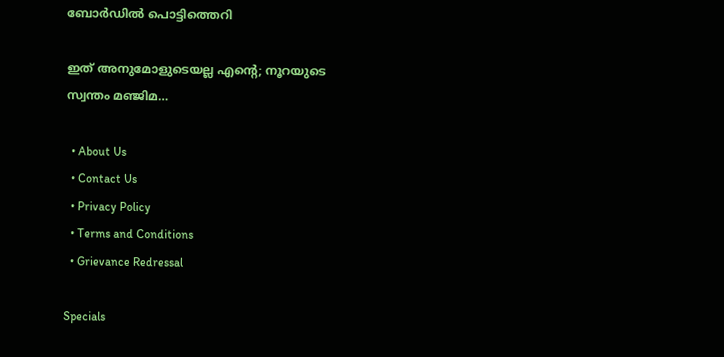ബോ‍ർഡിൽ പൊട്ടിത്തെറി

ഇത് അനുമോളുടെയല്ല എന്റെ; നൂറയുടെ സ്വന്തം മഞ്ജിമ…

  • About Us
  • Contact Us
  • Privacy Policy
  • Terms and Conditions
  • Grievance Redressal

Specials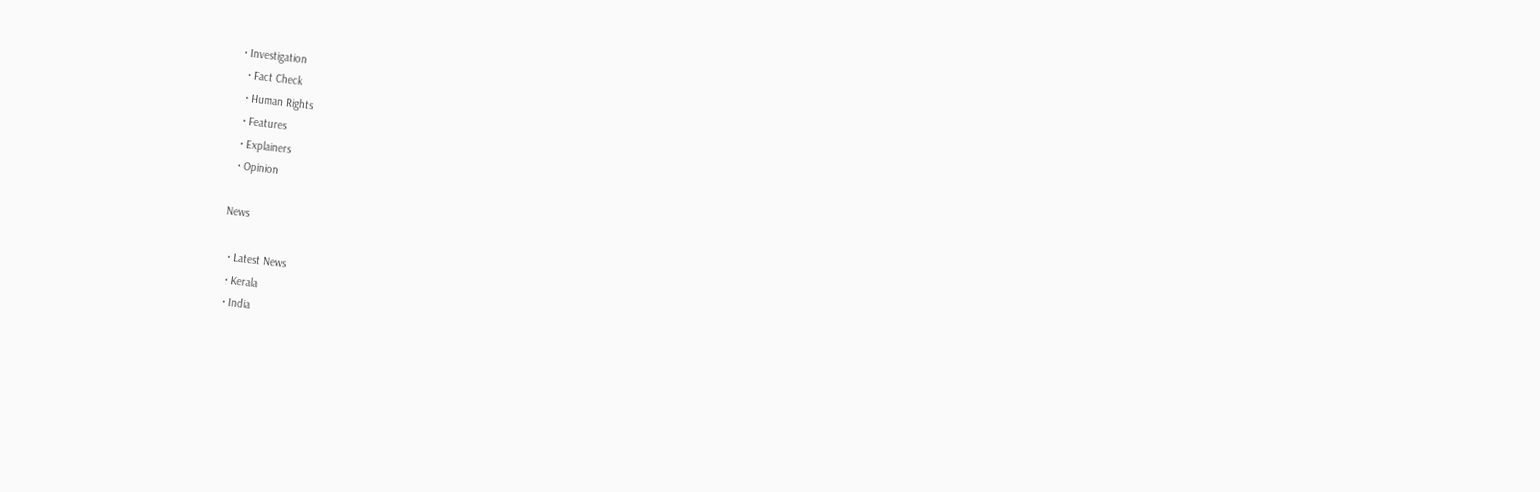• Investigation
  • Fact Check
  • Human Rights
  • Features
  • Explainers
  • Opinion

News

  • Latest News
  • Kerala
  • India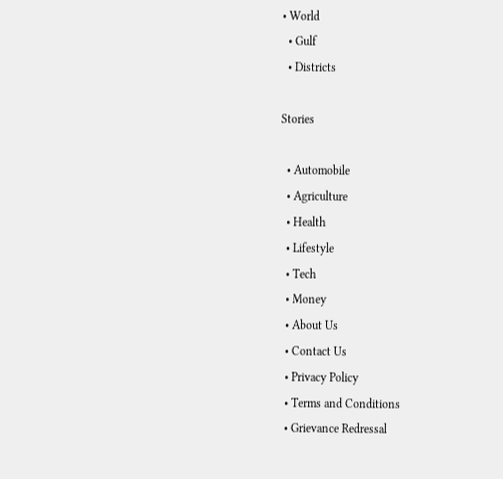• World
  • Gulf
  • Districts

Stories

  • Automobile
  • Agriculture
  • Health
  • Lifestyle
  • Tech
  • Money
  • About Us
  • Contact Us
  • Privacy Policy
  • Terms and Conditions
  • Grievance Redressal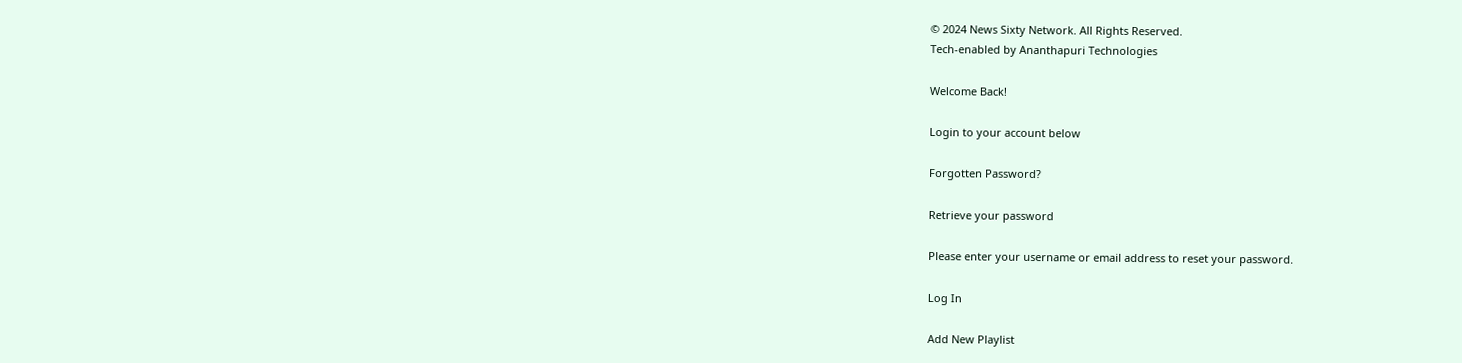© 2024 News Sixty Network. All Rights Reserved.
Tech-enabled by Ananthapuri Technologies

Welcome Back!

Login to your account below

Forgotten Password?

Retrieve your password

Please enter your username or email address to reset your password.

Log In

Add New Playlist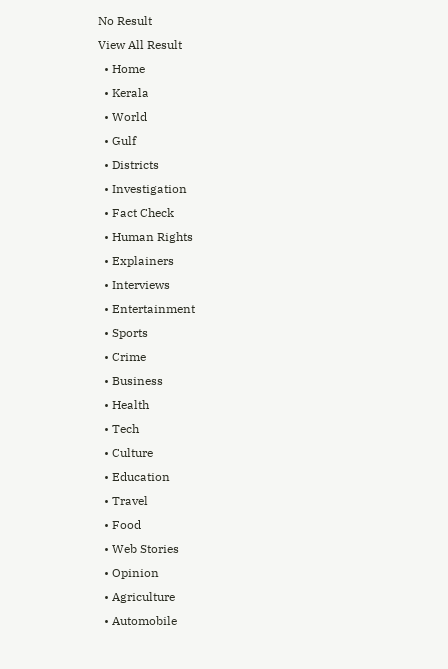No Result
View All Result
  • Home
  • Kerala
  • World
  • Gulf
  • Districts
  • Investigation
  • Fact Check
  • Human Rights
  • Explainers
  • Interviews
  • Entertainment
  • Sports
  • Crime
  • Business
  • Health
  • Tech
  • Culture
  • Education
  • Travel
  • Food
  • Web Stories
  • Opinion
  • Agriculture
  • Automobile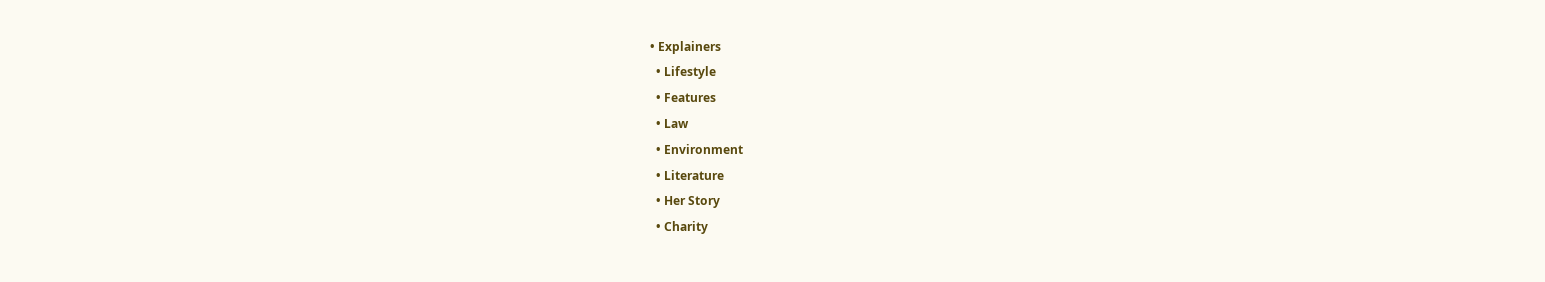• Explainers
  • Lifestyle
  • Features
  • Law
  • Environment
  • Literature
  • Her Story
  • Charity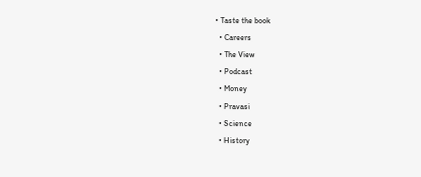• Taste the book
  • Careers
  • The View
  • Podcast
  • Money
  • Pravasi
  • Science
  • History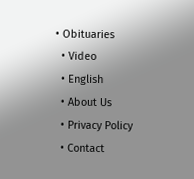• Obituaries
  • Video
  • English
  • About Us
  • Privacy Policy
  • Contact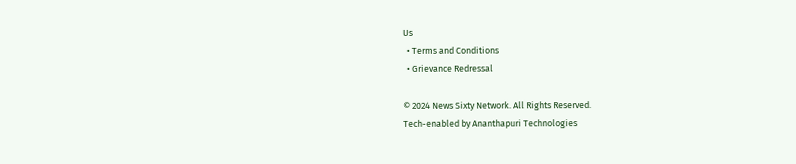Us
  • Terms and Conditions
  • Grievance Redressal

© 2024 News Sixty Network. All Rights Reserved.
Tech-enabled by Ananthapuri Technologies